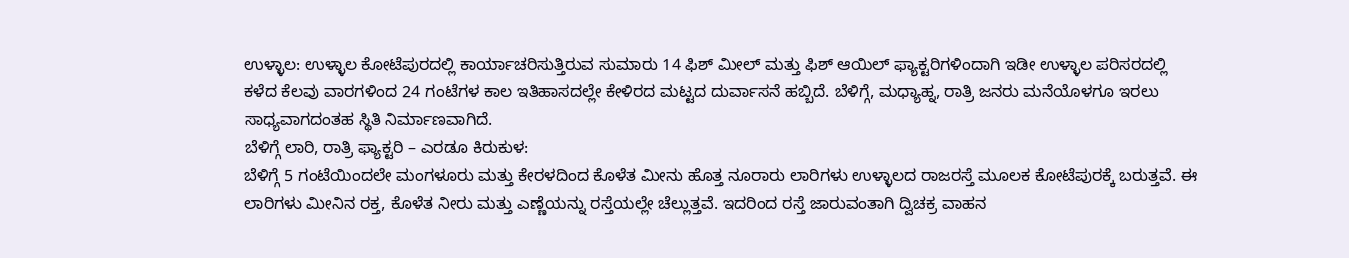ಉಳ್ಳಾಲ: ಉಳ್ಳಾಲ ಕೋಟೆಪುರದಲ್ಲಿ ಕಾರ್ಯಾಚರಿಸುತ್ತಿರುವ ಸುಮಾರು 14 ಫಿಶ್ ಮೀಲ್ ಮತ್ತು ಫಿಶ್ ಆಯಿಲ್ ಫ್ಯಾಕ್ಟರಿಗಳಿಂದಾಗಿ ಇಡೀ ಉಳ್ಳಾಲ ಪರಿಸರದಲ್ಲಿ ಕಳೆದ ಕೆಲವು ವಾರಗಳಿಂದ 24 ಗಂಟೆಗಳ ಕಾಲ ಇತಿಹಾಸದಲ್ಲೇ ಕೇಳಿರದ ಮಟ್ಟದ ದುರ್ವಾಸನೆ ಹಬ್ಬಿದೆ. ಬೆಳಿಗ್ಗೆ, ಮಧ್ಯಾಹ್ನ, ರಾತ್ರಿ ಜನರು ಮನೆಯೊಳಗೂ ಇರಲು ಸಾಧ್ಯವಾಗದಂತಹ ಸ್ಥಿತಿ ನಿರ್ಮಾಣವಾಗಿದೆ.
ಬೆಳಿಗ್ಗೆ ಲಾರಿ, ರಾತ್ರಿ ಫ್ಯಾಕ್ಟರಿ – ಎರಡೂ ಕಿರುಕುಳ:
ಬೆಳಿಗ್ಗೆ 5 ಗಂಟೆಯಿಂದಲೇ ಮಂಗಳೂರು ಮತ್ತು ಕೇರಳದಿಂದ ಕೊಳೆತ ಮೀನು ಹೊತ್ತ ನೂರಾರು ಲಾರಿಗಳು ಉಳ್ಳಾಲದ ರಾಜರಸ್ತೆ ಮೂಲಕ ಕೋಟೆಪುರಕ್ಕೆ ಬರುತ್ತವೆ. ಈ ಲಾರಿಗಳು ಮೀನಿನ ರಕ್ತ, ಕೊಳೆತ ನೀರು ಮತ್ತು ಎಣ್ಣೆಯನ್ನು ರಸ್ತೆಯಲ್ಲೇ ಚೆಲ್ಲುತ್ತವೆ. ಇದರಿಂದ ರಸ್ತೆ ಜಾರುವಂತಾಗಿ ದ್ವಿಚಕ್ರ ವಾಹನ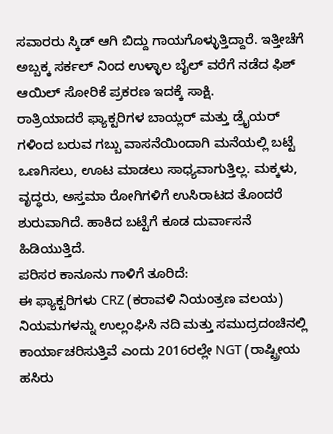ಸವಾರರು ಸ್ಕಿಡ್ ಆಗಿ ಬಿದ್ದು ಗಾಯಗೊಳ್ಳುತ್ತಿದ್ದಾರೆ. ಇತ್ತೀಚೆಗೆ ಅಬ್ಬಕ್ಕ ಸರ್ಕಲ್ ನಿಂದ ಉಳ್ಳಾಲ ಬೈಲ್ ವರೆಗೆ ನಡೆದ ಫಿಶ್ ಆಯಿಲ್ ಸೋರಿಕೆ ಪ್ರಕರಣ ಇದಕ್ಕೆ ಸಾಕ್ಷಿ.
ರಾತ್ರಿಯಾದರೆ ಫ್ಯಾಕ್ಟರಿಗಳ ಬಾಯ್ಲರ್ ಮತ್ತು ಡ್ರೈಯರ್ ಗಳಿಂದ ಬರುವ ಗಬ್ಬು ವಾಸನೆಯಿಂದಾಗಿ ಮನೆಯಲ್ಲಿ ಬಟ್ಟೆ ಒಣಗಿಸಲು, ಊಟ ಮಾಡಲು ಸಾಧ್ಯವಾಗುತ್ತಿಲ್ಲ. ಮಕ್ಕಳು, ವೃದ್ಧರು, ಅಸ್ತಮಾ ರೋಗಿಗಳಿಗೆ ಉಸಿರಾಟದ ತೊಂದರೆ ಶುರುವಾಗಿದೆ. ಹಾಕಿದ ಬಟ್ಟೆಗೆ ಕೂಡ ದುರ್ವಾಸನೆ ಹಿಡಿಯುತ್ತಿದೆ.
ಪರಿಸರ ಕಾನೂನು ಗಾಳಿಗೆ ತೂರಿದೆ:
ಈ ಫ್ಯಾಕ್ಟರಿಗಳು CRZ (ಕರಾವಳಿ ನಿಯಂತ್ರಣ ವಲಯ) ನಿಯಮಗಳನ್ನು ಉಲ್ಲಂಘಿಸಿ ನದಿ ಮತ್ತು ಸಮುದ್ರದಂಚಿನಲ್ಲಿ ಕಾರ್ಯಾಚರಿಸುತ್ತಿವೆ ಎಂದು 2016ರಲ್ಲೇ NGT (ರಾಷ್ಟ್ರೀಯ ಹಸಿರು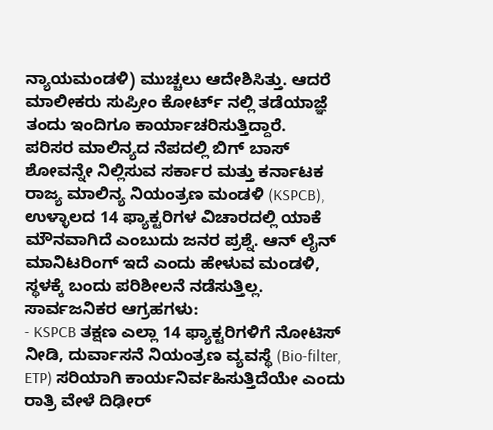ನ್ಯಾಯಮಂಡಳಿ) ಮುಚ್ಚಲು ಆದೇಶಿಸಿತ್ತು. ಆದರೆ ಮಾಲೀಕರು ಸುಪ್ರೀಂ ಕೋರ್ಟ್ ನಲ್ಲಿ ತಡೆಯಾಜ್ಞೆ ತಂದು ಇಂದಿಗೂ ಕಾರ್ಯಾಚರಿಸುತ್ತಿದ್ದಾರೆ.
ಪರಿಸರ ಮಾಲಿನ್ಯದ ನೆಪದಲ್ಲಿ ಬಿಗ್ ಬಾಸ್ ಶೋವನ್ನೇ ನಿಲ್ಲಿಸುವ ಸರ್ಕಾರ ಮತ್ತು ಕರ್ನಾಟಕ ರಾಜ್ಯ ಮಾಲಿನ್ಯ ನಿಯಂತ್ರಣ ಮಂಡಳಿ (KSPCB), ಉಳ್ಳಾಲದ 14 ಫ್ಯಾಕ್ಟರಿಗಳ ವಿಚಾರದಲ್ಲಿ ಯಾಕೆ ಮೌನವಾಗಿದೆ ಎಂಬುದು ಜನರ ಪ್ರಶ್ನೆ. ಆನ್ ಲೈನ್ ಮಾನಿಟರಿಂಗ್ ಇದೆ ಎಂದು ಹೇಳುವ ಮಂಡಳಿ, ಸ್ಥಳಕ್ಕೆ ಬಂದು ಪರಿಶೀಲನೆ ನಡೆಸುತ್ತಿಲ್ಲ.
ಸಾರ್ವಜನಿಕರ ಆಗ್ರಹಗಳು:
- KSPCB ತಕ್ಷಣ ಎಲ್ಲಾ 14 ಫ್ಯಾಕ್ಟರಿಗಳಿಗೆ ನೋಟಿಸ್ ನೀಡಿ, ದುರ್ವಾಸನೆ ನಿಯಂತ್ರಣ ವ್ಯವಸ್ಥೆ (Bio-filter, ETP) ಸರಿಯಾಗಿ ಕಾರ್ಯನಿರ್ವಹಿಸುತ್ತಿದೆಯೇ ಎಂದು ರಾತ್ರಿ ವೇಳೆ ದಿಢೀರ್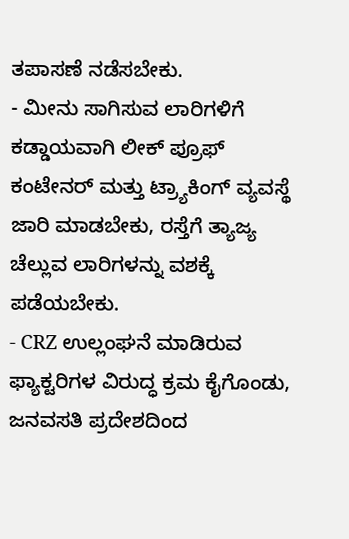ತಪಾಸಣೆ ನಡೆಸಬೇಕು.
- ಮೀನು ಸಾಗಿಸುವ ಲಾರಿಗಳಿಗೆ ಕಡ್ಡಾಯವಾಗಿ ಲೀಕ್ ಪ್ರೂಫ್ ಕಂಟೇನರ್ ಮತ್ತು ಟ್ರ್ಯಾಕಿಂಗ್ ವ್ಯವಸ್ಥೆ ಜಾರಿ ಮಾಡಬೇಕು, ರಸ್ತೆಗೆ ತ್ಯಾಜ್ಯ ಚೆಲ್ಲುವ ಲಾರಿಗಳನ್ನು ವಶಕ್ಕೆ ಪಡೆಯಬೇಕು.
- CRZ ಉಲ್ಲಂಘನೆ ಮಾಡಿರುವ ಫ್ಯಾಕ್ಟರಿಗಳ ವಿರುದ್ಧ ಕ್ರಮ ಕೈಗೊಂಡು, ಜನವಸತಿ ಪ್ರದೇಶದಿಂದ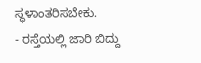ಸ್ಥಳಾಂತರಿಸಬೇಕು.
- ರಸ್ತೆಯಲ್ಲಿ ಜಾರಿ ಬಿದ್ದು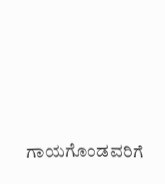ಗಾಯಗೊಂಡವರಿಗೆ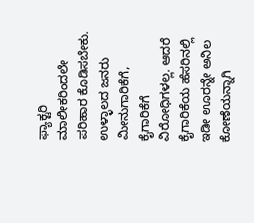ಫ್ಯಾಕ್ಟರಿ ಮಾಲೀಕರಿಂದಲೇ ಪರಿಹಾರ ಕೊಡಿಸಬೇಕು.
ಉಳ್ಳಾಲದ ಜನರು ಮೀನುಗಾರಿಕೆಗೆ, ಕೈಗಾರಿಕೆಗೆ ವಿರೋಧಿಗಳಲ್ಲ. ಆದರೆ ಕೈಗಾರಿಕೆಯ ಹೆಸರಿನಲ್ಲಿ ಇಡೀ ಊರನ್ನೇ ಅನಿಲ ಕೋಣೆಯನ್ನಾಗಿ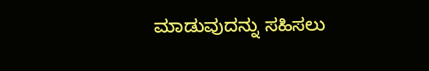ಮಾಡುವುದನ್ನು ಸಹಿಸಲು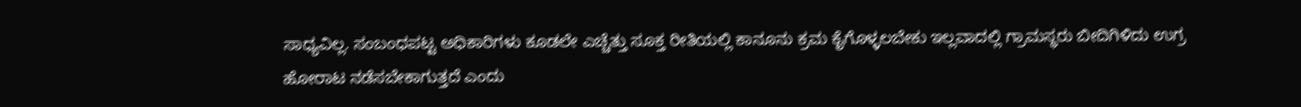ಸಾಧ್ಯವಿಲ್ಲ. ಸಂಬಂಧಪಟ್ಟ ಅಧಿಕಾರಿಗಳು ಕೂಡಲೇ ಎಚ್ಚೆತ್ತು ಸೂಕ್ತ ರೀತಿಯಲ್ಲಿ ಕಾನೂನು ಕ್ರಮ ಕೈಗೊಳ್ಳಲಬೇಕು ಇಲ್ಲವಾದಲ್ಲಿ ಗ್ರಾಮಸ್ಥರು ಬೀದಿಗಿಳಿದು ಉಗ್ರ ಹೋರಾಟ ನಡೆಸಬೇಕಾಗುತ್ತದೆ ಎಂದು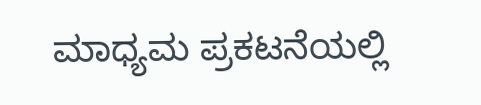ಮಾಧ್ಯಮ ಪ್ರಕಟನೆಯಲ್ಲಿ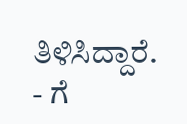ತಿಳಿಸಿದ್ದಾರೆ.
- ಗೆ